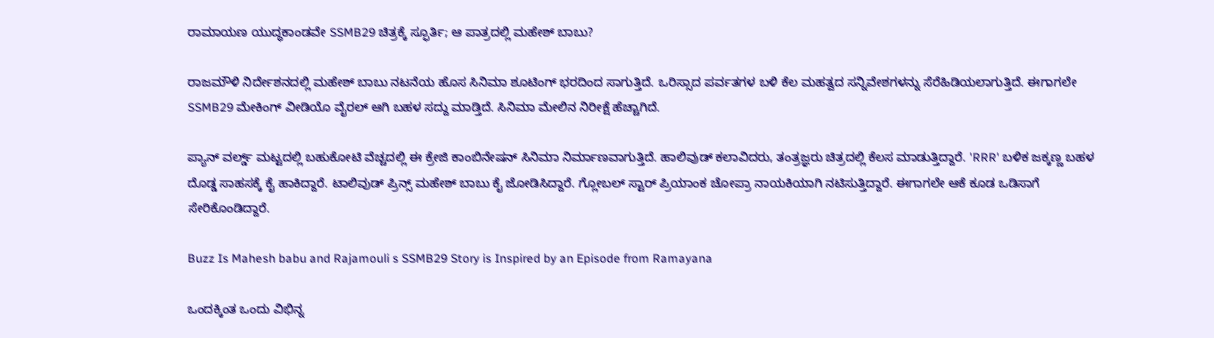ರಾಮಾಯಣ ಯುದ್ಧಕಾಂಡವೇ SSMB29 ಚಿತ್ರಕ್ಕೆ ಸ್ಫೂರ್ತಿ; ಆ ಪಾತ್ರದಲ್ಲಿ ಮಹೇಶ್ ಬಾಬು?

ರಾಜಮೌಳಿ ನಿರ್ದೇಶನದಲ್ಲಿ ಮಹೇಶ್ ಬಾಬು ನಟನೆಯ ಹೊಸ ಸಿನಿಮಾ ಶೂಟಿಂಗ್ ಭರದಿಂದ ಸಾಗುತ್ತಿದೆ. ಒರಿಸ್ಸಾದ ಪರ್ವತಗಳ ಬಳಿ ಕೆಲ ಮಹತ್ವದ ಸನ್ನಿವೇಶಗಳನ್ನು ಸೆರೆಹಿಡಿಯಲಾಗುತ್ತಿದೆ. ಈಗಾಗಲೇ SSMB29 ಮೇಕಿಂಗ್ ವೀಡಿಯೊ ವೈರಲ್ ಆಗಿ ಬಹಳ ಸದ್ದು ಮಾಡ್ತಿದೆ. ಸಿನಿಮಾ ಮೇಲಿನ ನಿರೀಕ್ಷೆ ಹೆಚ್ಚಾಗಿದೆ.

ಪ್ಯಾನ್ ವರ್ಲ್ಡ್ ಮಟ್ಟದಲ್ಲಿ ಬಹುಕೋಟಿ ವೆಚ್ಚದಲ್ಲಿ ಈ ಕ್ರೇಜಿ ಕಾಂಬಿನೇಷನ್ ಸಿನಿಮಾ ನಿರ್ಮಾಣವಾಗುತ್ತಿದೆ. ಹಾಲಿವುಡ್ ಕಲಾವಿದರು, ತಂತ್ರಜ್ಞರು ಚಿತ್ರದಲ್ಲಿ ಕೆಲಸ ಮಾಡುತ್ತಿದ್ದಾರೆ. 'RRR' ಬಳಿಕ ಜಕ್ಕಣ್ಣ ಬಹಳ ದೊಡ್ಡ ಸಾಹಸಕ್ಕೆ ಕೈ ಹಾಕಿದ್ದಾರೆ. ಟಾಲಿವುಡ್ ಪ್ರಿನ್ಸ್ ಮಹೇಶ್ ಬಾಬು ಕೈ ಜೋಡಿಸಿದ್ದಾರೆ. ಗ್ಲೋಬಲ್ ಸ್ಟಾರ್ ಪ್ರಿಯಾಂಕ ಚೋಪ್ರಾ ನಾಯಕಿಯಾಗಿ ನಟಿಸುತ್ತಿದ್ದಾರೆ. ಈಗಾಗಲೇ ಆಕೆ ಕೂಡ ಒಡಿಸಾಗೆ ಸೇರಿಕೊಂಡಿದ್ದಾರೆ.

Buzz Is Mahesh babu and Rajamouli s SSMB29 Story is Inspired by an Episode from Ramayana

ಒಂದಕ್ಕಿಂತ ಒಂದು ವಿಭಿನ್ನ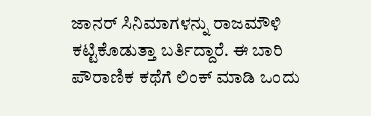ಜಾನರ್ ಸಿನಿಮಾಗಳನ್ನು ರಾಜಮೌಳಿ ಕಟ್ಟಿಕೊಡುತ್ತಾ ಬರ್ತಿದ್ದಾರೆ. ಈ ಬಾರಿ ಪೌರಾಣಿಕ ಕಥೆಗೆ ಲಿಂಕ್ ಮಾಡಿ ಒಂದು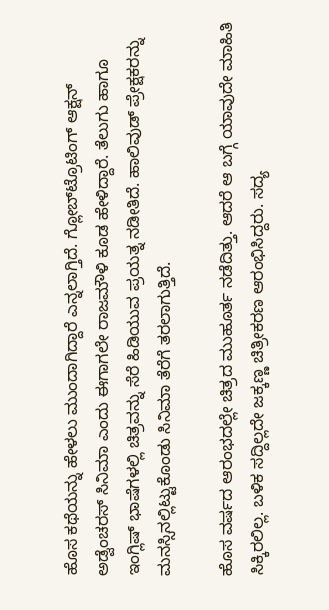ಹೊಸ ಕಥೆಯನ್ನು ಹೇಳಲು ಮುಂದಾಗಿದ್ದಾರೆ ಎನ್ನಲಾಗ್ತಿದೆ. ಗ್ಲೋಬ್‌ಟ್ರೊಟಿಂಗ್ ಆಕ್ಷನ್ ಅಡ್ವೆಂಚರಸ್ ಸಿನಿಮಾ ಎಂದು ಈಗಾಗಲೇ ರಾಜಮೌಳಿ ಕೂಡ ಹೇಳಿದ್ದಾರೆ. ತೆಲುಗು ಹಾಗೂ ಇಂಗ್ಲಿಷ್ ಭಾಷೆಗಳಲ್ಲಿ ಚಿತ್ರವನ್ನು ಸೆರೆ ಹಿಡಿಯುವ ಪ್ರಯತ್ನ ನಡೀತಿದೆ. ಹಾಲಿವುಡ್ ಪ್ರೇಕ್ಷಕರನ್ನು ಮನಸ್ಸಿನಲ್ಲಿಟ್ಟುಕೊಂಡು ಸಿನಿಮಾ ತೆರೆಗೆ ತರಲಾಗುತ್ತಿದೆ.

ಹೊಸ ವರ್ಷದ ಆರಂಭದಲ್ಲೇ ಚಿತ್ರದ ಮುಹೂರ್ತ ನಡೆದಿತ್ತು. ಆದರೆ ಆ ಬಗ್ಗೆ ಯಾವುದೇ ಮಾಹಿತಿ ಸಿಕ್ಕಿರಲಿಲ್ಲ. ಬಳಿಕ ಸದ್ದಿಲ್ಲದೇ ಜಕ್ಕಣ್ಣ ಚಿತ್ರೀಕರಣ ಆರಂಭಿಸಿದ್ದರು. ಸದ್ಯ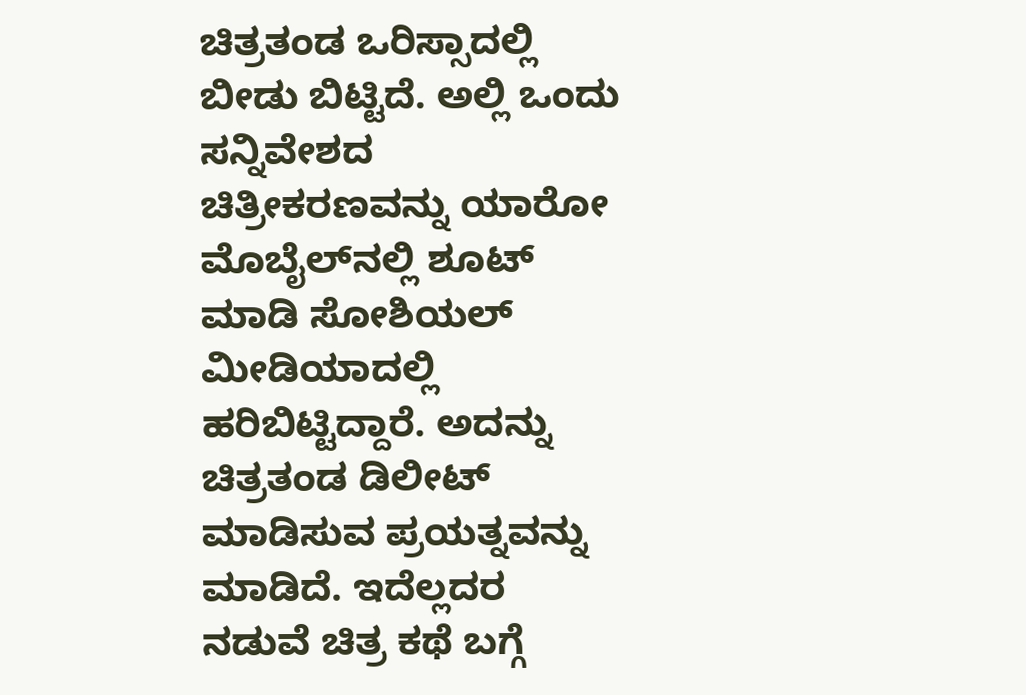ಚಿತ್ರತಂಡ ಒರಿಸ್ಸಾದಲ್ಲಿ ಬೀಡು ಬಿಟ್ಟಿದೆ. ಅಲ್ಲಿ ಒಂದು ಸನ್ನಿವೇಶದ ಚಿತ್ರೀಕರಣವನ್ನು ಯಾರೋ ಮೊಬೈಲ್‌ನಲ್ಲಿ ಶೂಟ್ ಮಾಡಿ ಸೋಶಿಯಲ್ ಮೀಡಿಯಾದಲ್ಲಿ ಹರಿಬಿಟ್ಟಿದ್ದಾರೆ. ಅದನ್ನು ಚಿತ್ರತಂಡ ಡಿಲೀಟ್ ಮಾಡಿಸುವ ಪ್ರಯತ್ನವನ್ನು ಮಾಡಿದೆ. ಇದೆಲ್ಲದರ ನಡುವೆ ಚಿತ್ರ ಕಥೆ ಬಗ್ಗೆ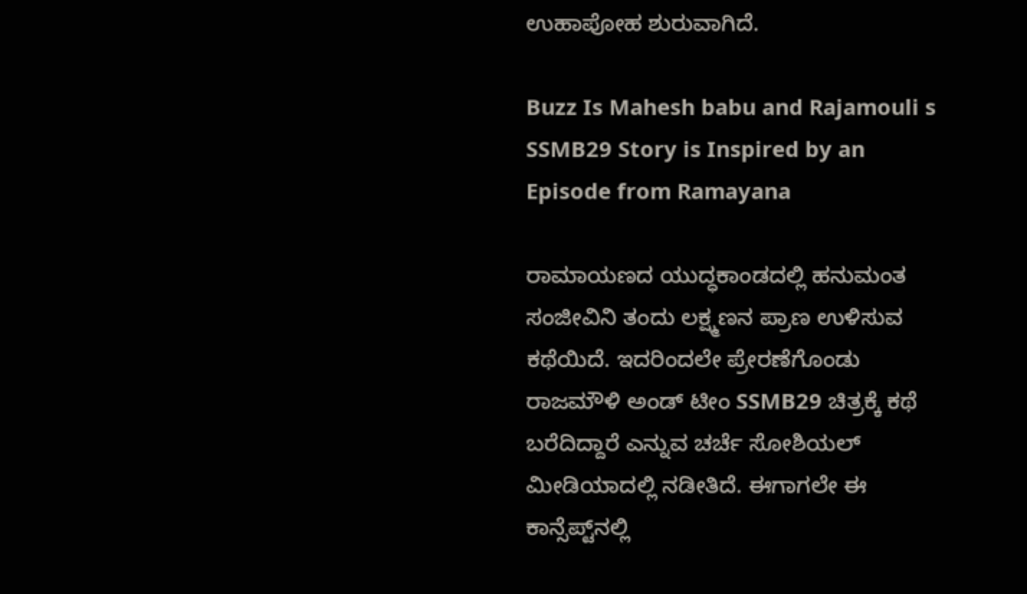ಉಹಾಪೋಹ ಶುರುವಾಗಿದೆ.

Buzz Is Mahesh babu and Rajamouli s SSMB29 Story is Inspired by an Episode from Ramayana

ರಾಮಾಯಣದ ಯುದ್ಧಕಾಂಡದಲ್ಲಿ ಹನುಮಂತ ಸಂಜೀವಿನಿ ತಂದು ಲಕ್ಷ್ಮಣನ ಪ್ರಾಣ ಉಳಿಸುವ ಕಥೆಯಿದೆ. ಇದರಿಂದಲೇ ಪ್ರೇರಣೆಗೊಂಡು ರಾಜಮೌಳಿ ಅಂಡ್ ಟೀಂ SSMB29 ಚಿತ್ರಕ್ಕೆ ಕಥೆ ಬರೆದಿದ್ದಾರೆ ಎನ್ನುವ ಚರ್ಚೆ ಸೋಶಿಯಲ್ ಮೀಡಿಯಾದಲ್ಲಿ ನಡೀತಿದೆ. ಈಗಾಗಲೇ ಈ ಕಾನ್ಸೆಪ್ಟ್‌ನಲ್ಲಿ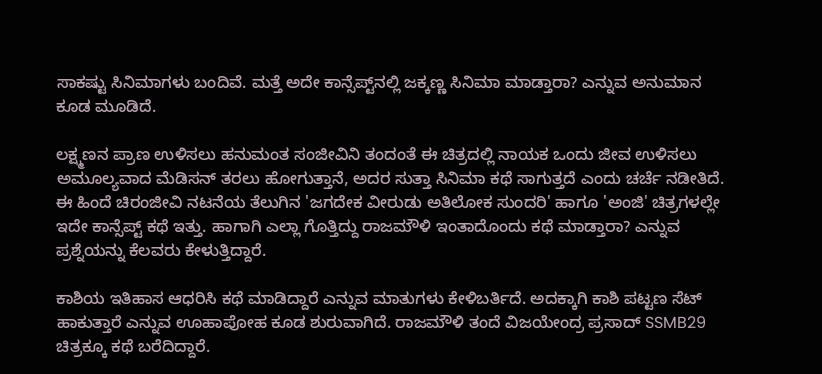ಸಾಕಷ್ಟು ಸಿನಿಮಾಗಳು ಬಂದಿವೆ. ಮತ್ತೆ ಅದೇ ಕಾನ್ಸೆಪ್ಟ್‌ನಲ್ಲಿ ಜಕ್ಕಣ್ಣ ಸಿನಿಮಾ ಮಾಡ್ತಾರಾ? ಎನ್ನುವ ಅನುಮಾನ ಕೂಡ ಮೂಡಿದೆ.

ಲಕ್ಷ್ಮಣನ ಪ್ರಾಣ ಉಳಿಸಲು ಹನುಮಂತ ಸಂಜೀವಿನಿ ತಂದಂತೆ ಈ ಚಿತ್ರದಲ್ಲಿ ನಾಯಕ ಒಂದು ಜೀವ ಉಳಿಸಲು ಅಮೂಲ್ಯವಾದ ಮೆಡಿಸನ್ ತರಲು ಹೋಗುತ್ತಾನೆ, ಅದರ ಸುತ್ತಾ ಸಿನಿಮಾ ಕಥೆ ಸಾಗುತ್ತದೆ ಎಂದು ಚರ್ಚೆ ನಡೀತಿದೆ. ಈ ಹಿಂದೆ ಚಿರಂಜೀವಿ ನಟನೆಯ ತೆಲುಗಿನ 'ಜಗದೇಕ ವೀರುಡು ಅತಿಲೋಕ ಸುಂದರಿ' ಹಾಗೂ 'ಅಂಜಿ' ಚಿತ್ರಗಳಲ್ಲೇ ಇದೇ ಕಾನ್ಸೆಪ್ಟ್ ಕಥೆ ಇತ್ತು. ಹಾಗಾಗಿ ಎಲ್ಲಾ ಗೊತ್ತಿದ್ದು ರಾಜಮೌಳಿ ಇಂತಾದೊಂದು ಕಥೆ ಮಾಡ್ತಾರಾ? ಎನ್ನುವ ಪ್ರಶ್ನೆಯನ್ನು ಕೆಲವರು ಕೇಳುತ್ತಿದ್ದಾರೆ.

ಕಾಶಿಯ ಇತಿಹಾಸ ಆಧರಿಸಿ ಕಥೆ ಮಾಡಿದ್ದಾರೆ ಎನ್ನುವ ಮಾತುಗಳು ಕೇಳಿಬರ್ತಿದೆ. ಅದಕ್ಕಾಗಿ ಕಾಶಿ ಪಟ್ಟಣ ಸೆಟ್ ಹಾಕುತ್ತಾರೆ ಎನ್ನುವ ಊಹಾಪೋಹ ಕೂಡ ಶುರುವಾಗಿದೆ. ರಾಜಮೌಳಿ ತಂದೆ ವಿಜಯೇಂದ್ರ ಪ್ರಸಾದ್ SSMB29 ಚಿತ್ರಕ್ಕೂ ಕಥೆ ಬರೆದಿದ್ದಾರೆ.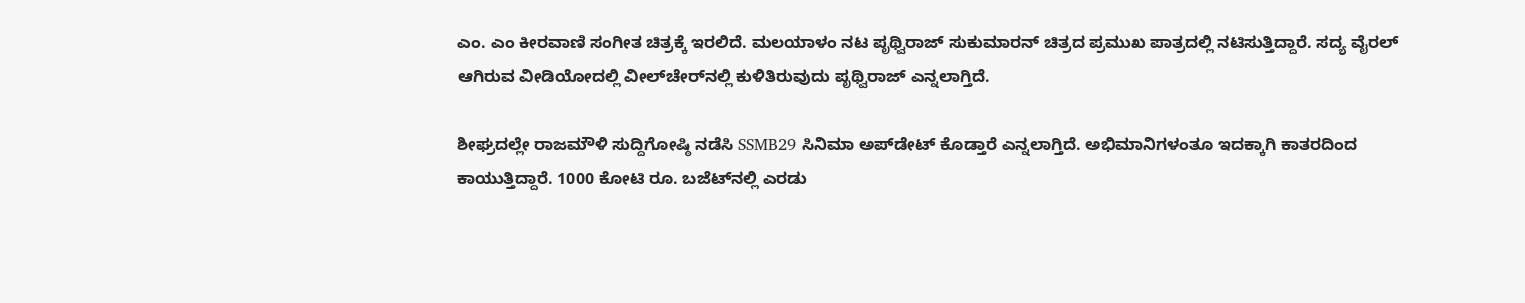ಎಂ. ಎಂ ಕೀರವಾಣಿ ಸಂಗೀತ ಚಿತ್ರಕ್ಕೆ ಇರಲಿದೆ. ಮಲಯಾಳಂ ನಟ ಪೃಥ್ವಿರಾಜ್ ಸುಕುಮಾರನ್ ಚಿತ್ರದ ಪ್ರಮುಖ ಪಾತ್ರದಲ್ಲಿ ನಟಿಸುತ್ತಿದ್ದಾರೆ. ಸದ್ಯ ವೈರಲ್ ಆಗಿರುವ ವೀಡಿಯೋದಲ್ಲಿ ವೀಲ್‌ಚೇರ್‌ನಲ್ಲಿ ಕುಳಿತಿರುವುದು ಪೃಥ್ವಿರಾಜ್ ಎನ್ನಲಾಗ್ತಿದೆ.

ಶೀಘ್ರದಲ್ಲೇ ರಾಜಮೌಳಿ ಸುದ್ದಿಗೋಷ್ಠಿ ನಡೆಸಿ SSMB29 ಸಿನಿಮಾ ಅಪ್‌ಡೇಟ್ ಕೊಡ್ತಾರೆ ಎನ್ನಲಾಗ್ತಿದೆ. ಅಭಿಮಾನಿಗಳಂತೂ ಇದಕ್ಕಾಗಿ ಕಾತರದಿಂದ ಕಾಯುತ್ತಿದ್ದಾರೆ. 1000 ಕೋಟಿ ರೂ. ಬಜೆಟ್‌ನಲ್ಲಿ ಎರಡು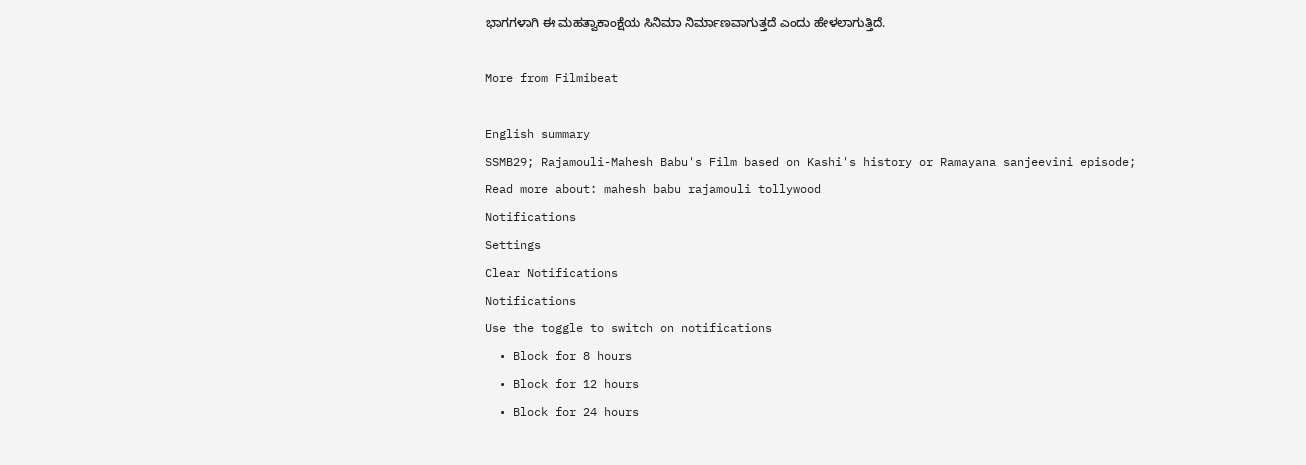ಭಾಗಗಳಾಗಿ ಈ ಮಹತ್ವಾಕಾಂಕ್ಷೆಯ ಸಿನಿಮಾ ನಿರ್ಮಾಣವಾಗುತ್ತದೆ ಎಂದು ಹೇಳಲಾಗುತ್ತಿದೆ.

More from Filmibeat

English summary
SSMB29; Rajamouli-Mahesh Babu's Film based on Kashi's history or Ramayana sanjeevini episode;
Read more about: mahesh babu rajamouli tollywood
Notifications
Settings
Clear Notifications
Notifications
Use the toggle to switch on notifications
  • Block for 8 hours
  • Block for 12 hours
  • Block for 24 hours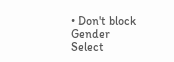• Don't block
Gender
Select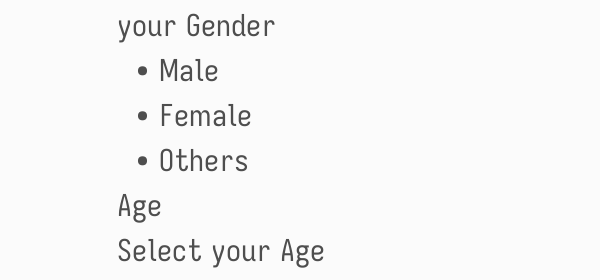your Gender
  • Male
  • Female
  • Others
Age
Select your Age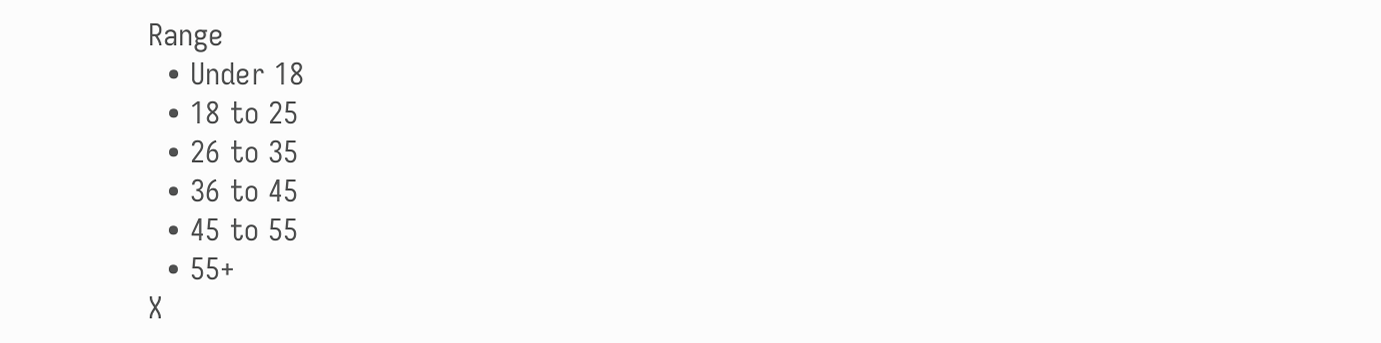Range
  • Under 18
  • 18 to 25
  • 26 to 35
  • 36 to 45
  • 45 to 55
  • 55+
X